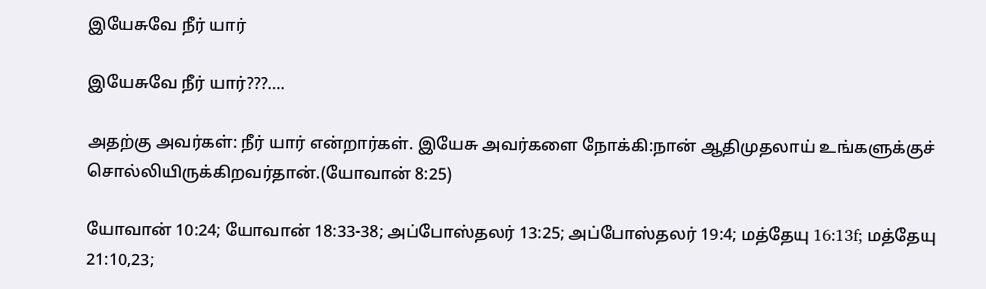இயேசுவே நீர் யார்

இயேசுவே நீர் யார்???….

அதற்கு அவர்கள்: நீர் யார் என்றார்கள். இயேசு அவர்களை நோக்கி:நான் ஆதிமுதலாய் உங்களுக்குச் சொல்லியிருக்கிறவர்தான்.(யோவான் 8:25)

யோவான் 10:24; யோவான் 18:33-38; அப்போஸ்தலர் 13:25; அப்போஸ்தலர் 19:4; மத்தேயு 16:13f; மத்தேயு 21:10,23;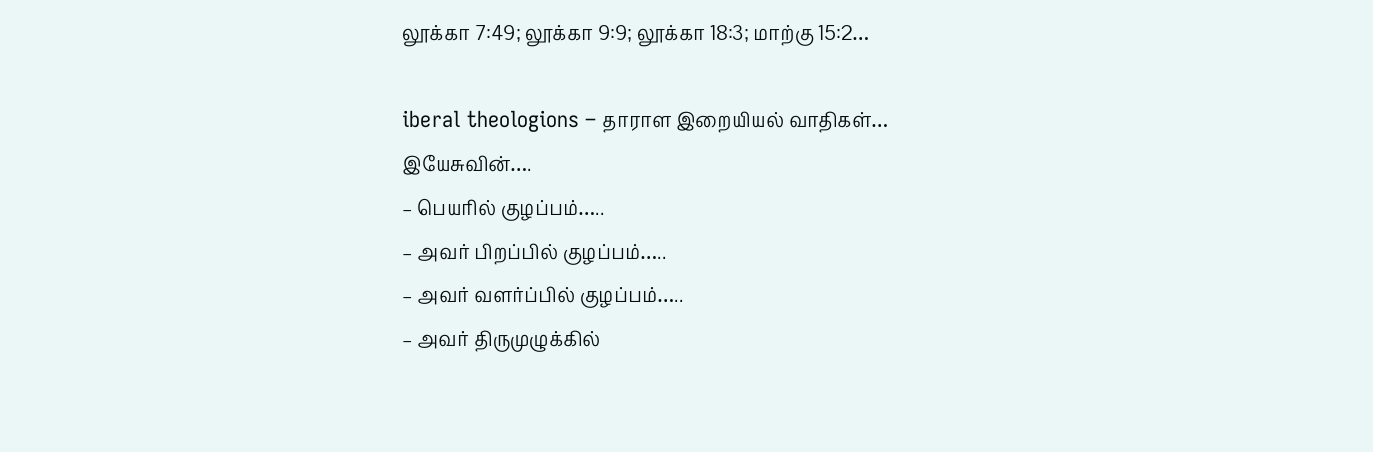லூக்கா 7:49; லூக்கா 9:9; லூக்கா 18:3; மாற்கு 15:2…

iberal theologions – தாராள இறையியல் வாதிகள்…
இயேசுவின்….
– பெயரில் குழப்பம்…..
– அவர் பிறப்பில் குழப்பம்…..
– அவர் வளர்ப்பில் குழப்பம்…..
– அவர் திருமுழுக்கில்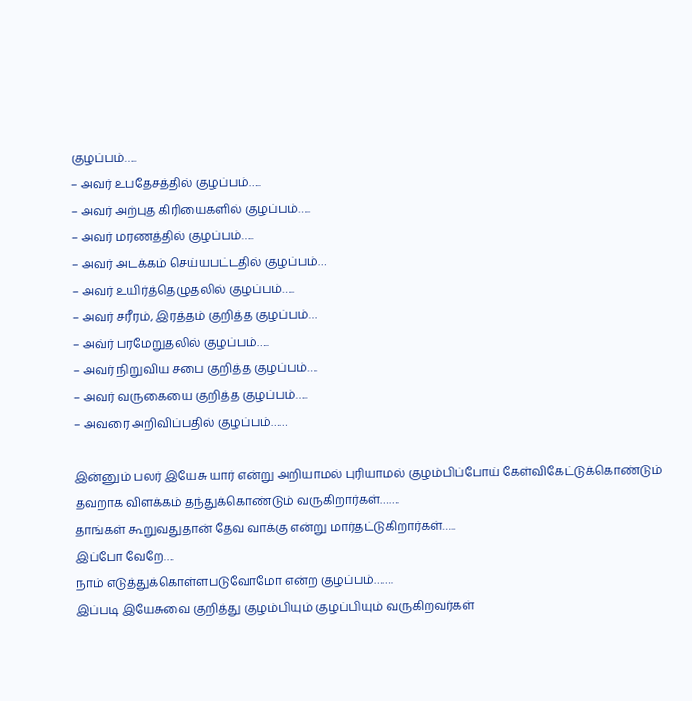குழப்பம்…..
– அவர் உபதேசத்தில் குழப்பம்…..
– அவர் அற்புத கிரியைகளில் குழப்பம்…..
– அவர் மரணத்தில் குழப்பம்…..
– அவர் அடக்கம் செய்யபட்டதில் குழப்பம்…
– அவர் உயிர்த்தெழுதலில் குழப்பம்…..
– அவர் சரீரம், இரத்தம் குறித்த குழப்பம்…
– அவ்ர் பரமேறுதலில் குழப்பம்…..
– அவர் நிறுவிய சபை குறித்த குழப்பம்….
– அவர் வருகையை குறித்த குழப்பம்…..
– அவரை அறிவிப்பதில் குழப்பம்……

இன்னும் பலர் இயேசு யார் என்று அறியாமல் புரியாமல் குழம்பிப்போய் கேள்விகேட்டுக்கொண்டும் தவறாக விளக்கம் தந்துக்கொண்டும் வருகிறார்கள்…….
தாங்கள் கூறுவதுதான் தேவ வாக்கு என்று மார்தட்டுகிறார்கள்…..
இப்போ வேறே….
நாம் எடுத்துக்கொள்ளபடுவோமோ என்ற குழப்பம்…….
இப்படி இயேசுவை குறித்து குழம்பியும் குழப்பியும் வருகிறவர்கள்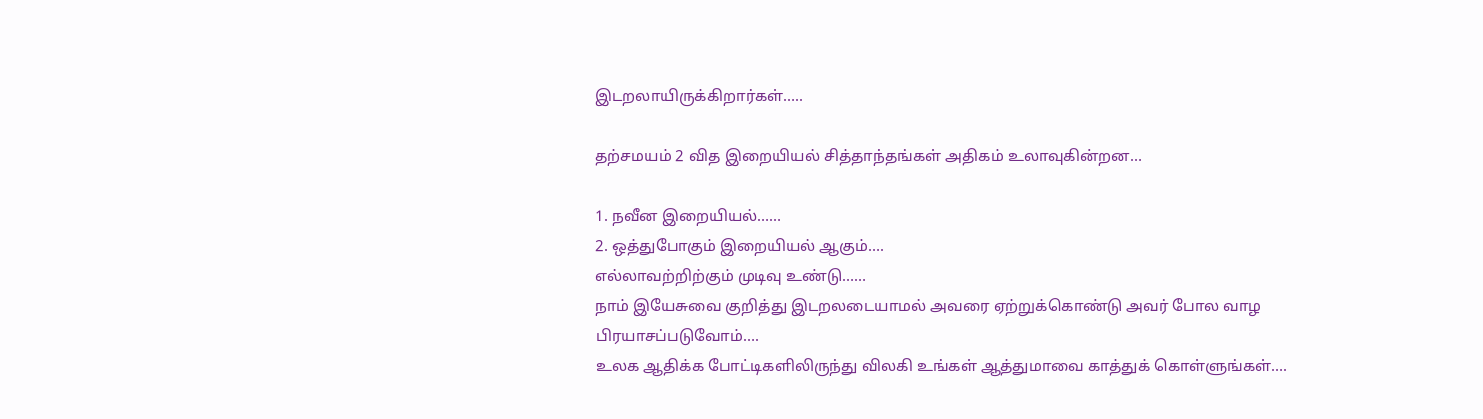இடறலாயிருக்கிறார்கள்…..

தற்சமயம் 2 வித இறையியல் சித்தாந்தங்கள் அதிகம் உலாவுகின்றன…

1. நவீன இறையியல்……
2. ஒத்துபோகும் இறையியல் ஆகும்….
எல்லாவற்றிற்கும் முடிவு உண்டு……
நாம் இயேசுவை குறித்து இடறலடையாமல் அவரை ஏற்றுக்கொண்டு அவர் போல வாழ பிரயாசப்படுவோம்….
உலக ஆதிக்க போட்டிகளிலிருந்து விலகி உங்கள் ஆத்துமாவை காத்துக் கொள்ளுங்கள்….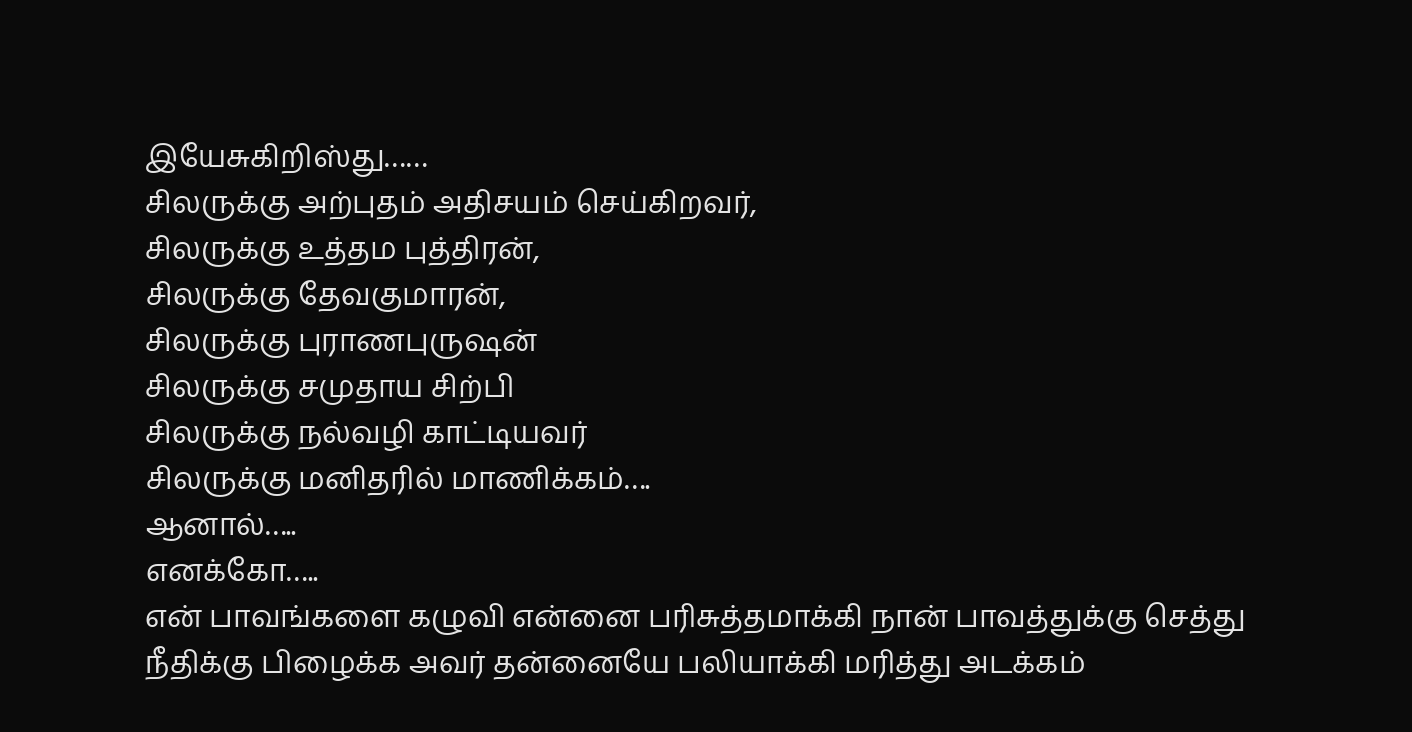இயேசுகிறிஸ்து……
சிலருக்கு அற்புதம் அதிசயம் செய்கிறவர்,
சிலருக்கு உத்தம புத்திரன்,
சிலருக்கு தேவகுமாரன்,
சிலருக்கு புராணபுருஷன்
சிலருக்கு சமுதாய சிற்பி
சிலருக்கு நல்வழி காட்டியவர்
சிலருக்கு மனிதரில் மாணிக்கம்….
ஆனால்…..
எனக்கோ…..
என் பாவங்களை கழுவி என்னை பரிசுத்தமாக்கி நான் பாவத்துக்கு செத்து நீதிக்கு பிழைக்க அவர் தன்னையே பலியாக்கி மரித்து அடக்கம்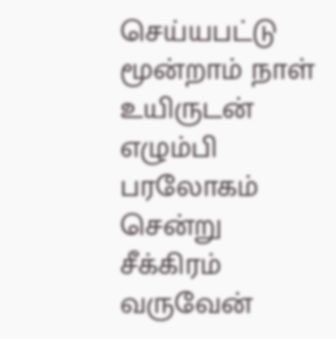செய்யபட்டு மூன்றாம் நாள் உயிருடன் எழும்பி பரலோகம் சென்று சீக்கிரம் வருவேன்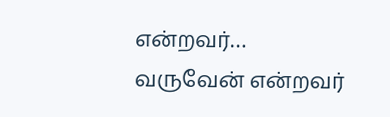என்றவர்…
வருவேன் என்றவர்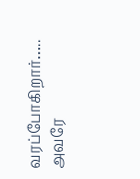வரப்போகிறார்…..
அவரே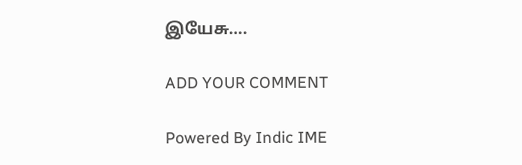இயேசு….

ADD YOUR COMMENT

Powered By Indic IME